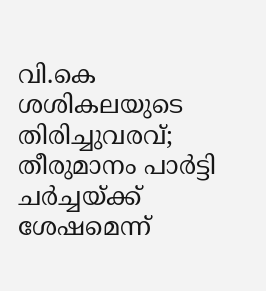വി.കെ ശശികലയുടെ തിരിച്ചുവരവ്; തീരുമാനം പാർട്ടി ചര്‍ച്ചയ്ക്ക് ശേഷമെന്ന്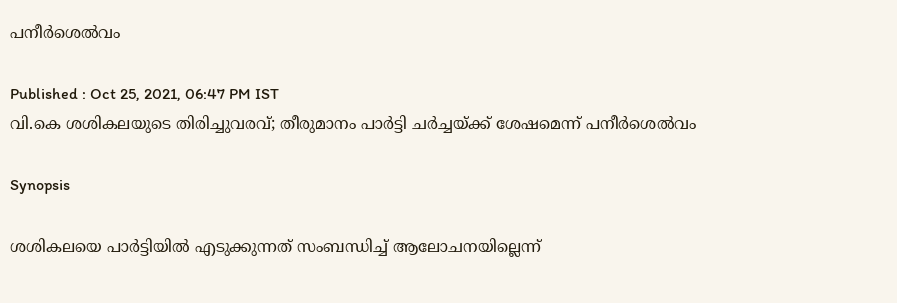പനീര്‍ശെല്‍വം

Published : Oct 25, 2021, 06:47 PM IST
വി.കെ ശശികലയുടെ തിരിച്ചുവരവ്; തീരുമാനം പാർട്ടി ചര്‍ച്ചയ്ക്ക് ശേഷമെന്ന് പനീര്‍ശെല്‍വം

Synopsis

ശശികലയെ പാർട്ടിയിൽ എടുക്കുന്നത് സംബന്ധിച്ച് ആലോചനയില്ലെന്ന്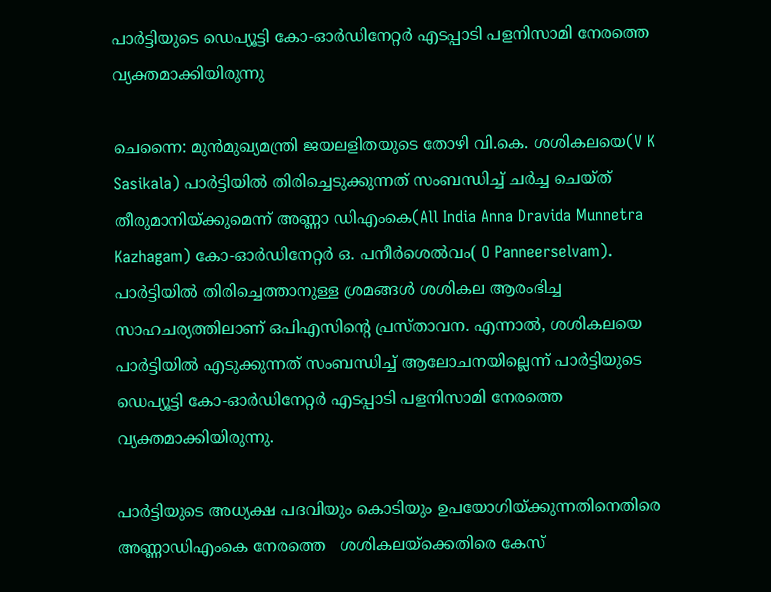പാർട്ടിയുടെ ഡെപ്യൂട്ടി കോ-ഓർഡിനേറ്റർ എടപ്പാടി പളനിസാമി നേരത്തെ വ്യക്തമാക്കിയിരുന്നു

ചെന്നൈ: മുൻമുഖ്യമന്ത്രി ജയലളിതയുടെ തോഴി വി.കെ. ശശികലയെ(V K Sasikala) പാർട്ടിയിൽ തിരിച്ചെടുക്കുന്നത് സംബന്ധിച്ച് ചർച്ച ചെയ്ത് തീരുമാനിയ്ക്കുമെന്ന് അണ്ണാ ഡിഎംകെ(All India Anna Dravida Munnetra Kazhagam) കോ-ഓർഡിനേറ്റർ ഒ. പനീർശെൽവം( O Panneerselvam). പാർട്ടിയിൽ തിരിച്ചെത്താനുള്ള ശ്രമങ്ങൾ ശശികല ആരംഭിച്ച സാഹചര്യത്തിലാണ് ഒപിഎസിന്റെ പ്രസ്താവന. എന്നാൽ, ശശികലയെ പാർട്ടിയിൽ എടുക്കുന്നത് സംബന്ധിച്ച് ആലോചനയില്ലെന്ന് പാർട്ടിയുടെ ഡെപ്യൂട്ടി കോ-ഓർഡിനേറ്റർ എടപ്പാടി പളനിസാമി നേരത്തെ വ്യക്തമാക്കിയിരുന്നു.

പാർട്ടിയുടെ അധ്യക്ഷ പദവിയും കൊടിയും ഉപയോഗിയ്ക്കുന്നതിനെതിരെ അണ്ണാഡിഎംകെ നേരത്തെ   ശശികലയ്ക്കെതിരെ കേസ്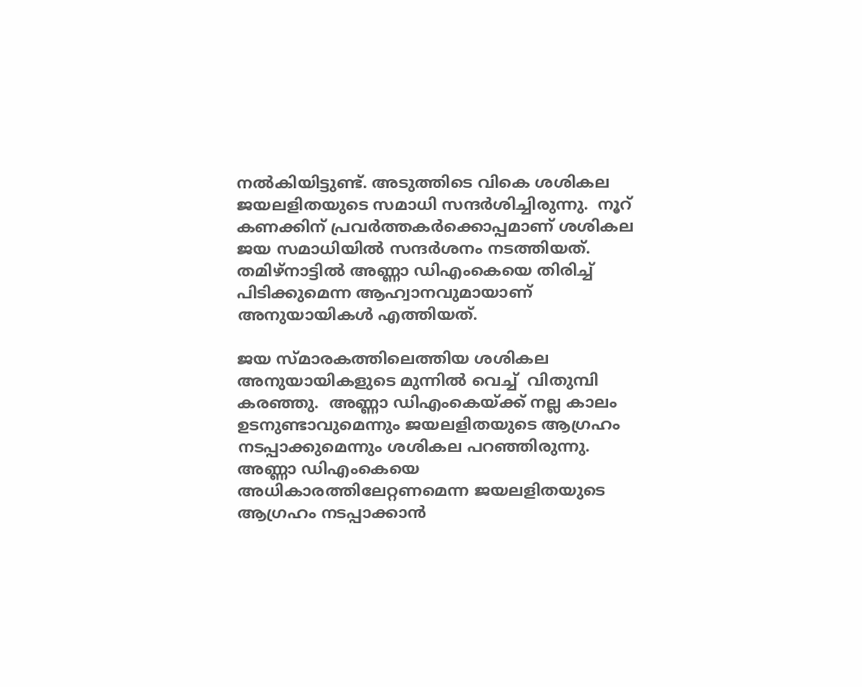നൽകിയിട്ടുണ്ട്. അടുത്തിടെ വികെ ശശികല ജയലളിതയുടെ സമാധി സന്ദര്‍ശിച്ചിരുന്നു.  നൂറ് കണക്കിന് പ്രവര്‍ത്തകര്‍ക്കൊപ്പമാണ് ശശികല   ജയ സമാധിയില്‍ സന്ദര്‍ശനം നടത്തിയത്. തമിഴ്‍നാട്ടില്‍ അണ്ണാ ഡിഎംകെയെ തിരിച്ച് പിടിക്കുമെന്ന ആഹ്വാനവുമായാണ് അനുയായികള്‍ എത്തിയത്.

ജയ സ്മാരകത്തിലെത്തിയ ശശികല അനുയായികളുടെ മുന്നില്‍ വെച്ച്  വിതുമ്പി കരഞ്ഞു.  അണ്ണാ ഡിഎംകെയ്ക്ക് നല്ല കാലം ഉടനുണ്ടാവുമെന്നും ജയലളിതയുടെ ആഗ്രഹം നടപ്പാക്കുമെന്നും ശശികല പറഞ്ഞിരുന്നു. അണ്ണാ ഡിഎംകെയെ അധികാരത്തിലേറ്റണമെന്ന ജയലളിതയുടെ ആഗ്രഹം നടപ്പാക്കാന്‍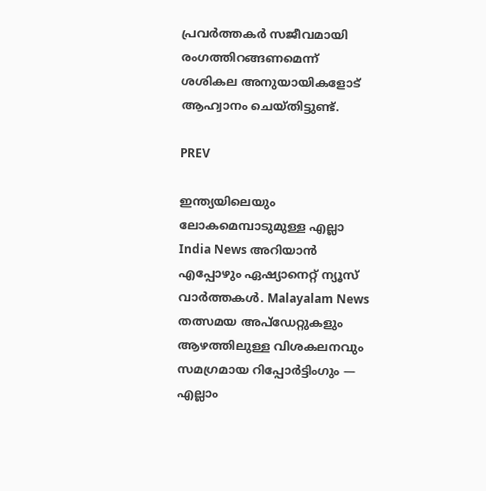പ്രവര്‍ത്തകര്‍ സജീവമായി രംഗത്തിറങ്ങണമെന്ന് ശശികല അനുയായികളോട് ആഹ്വാനം ചെയ്തിട്ടുണ്ട്.

PREV

ഇന്ത്യയിലെയും ലോകമെമ്പാടുമുള്ള എല്ലാ India News അറിയാൻ എപ്പോഴും ഏഷ്യാനെറ്റ് ന്യൂസ് വാർത്തകൾ. Malayalam News   തത്സമയ അപ്‌ഡേറ്റുകളും ആഴത്തിലുള്ള വിശകലനവും സമഗ്രമായ റിപ്പോർട്ടിംഗും — എല്ലാം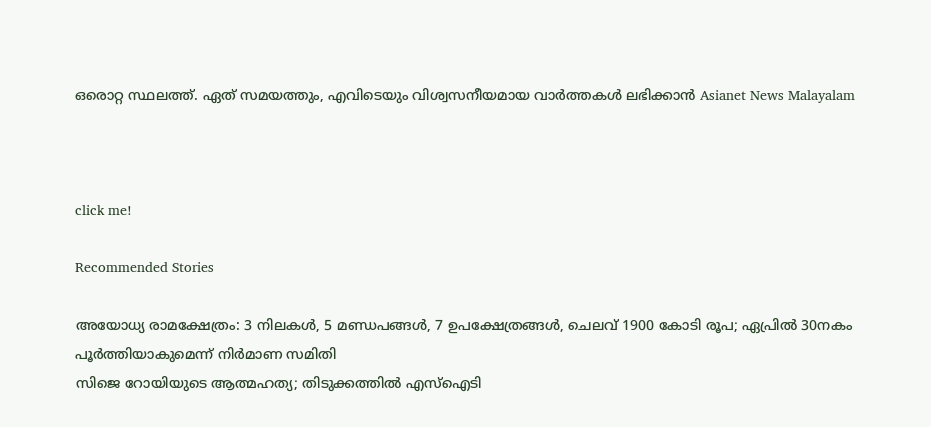ഒരൊറ്റ സ്ഥലത്ത്. ഏത് സമയത്തും, എവിടെയും വിശ്വസനീയമായ വാർത്തകൾ ലഭിക്കാൻ Asianet News Malayalam



click me!

Recommended Stories

അയോധ്യ രാമക്ഷേത്രം: 3 നിലകൾ, 5 മണ്ഡപങ്ങൾ, 7 ഉപക്ഷേത്രങ്ങൾ, ചെലവ് 1900 കോടി രൂപ; ഏപ്രിൽ 30നകം പൂർത്തിയാകുമെന്ന് നിർമാണ സമിതി
സിജെ റോയിയുടെ ആത്മഹത്യ; തിടുക്കത്തിൽ എസ്ഐടി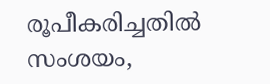രൂപീകരിച്ചതിൽ സംശയം,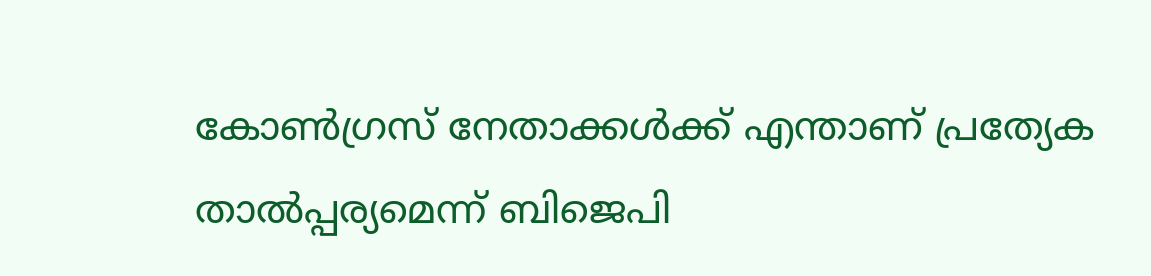കോൺഗ്രസ് നേതാക്കൾക്ക് എന്താണ് പ്രത്യേക താൽപ്പര്യമെന്ന് ബിജെപി